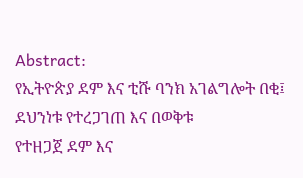Abstract:
የኢትዮጵያ ደም እና ቲሹ ባንክ አገልግሎት በቂ፤ ደህንነቱ የተረጋገጠ እና በወቅቱ
የተዘጋጀ ደም እና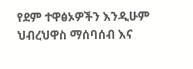የደም ተዋፅኦዎችን እንዲሁም ህብረህዋስ ማሰባሰብ እና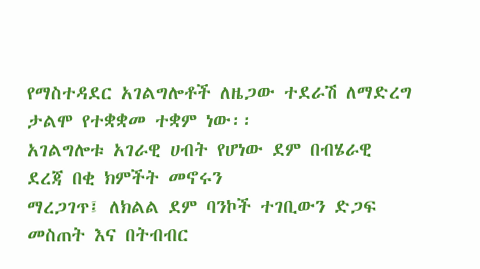የማስተዳደር አገልግሎቶች ለዜጋው ተደራሽ ለማድረግ ታልሞ የተቋቋመ ተቋም ነው፡፡
አገልግሎቱ አገራዊ ሀብት የሆነው ደም በብሄራዊ ደረጃ በቂ ክምችት መኖሩን
ማረጋገጥ፤ ለክልል ደም ባንኮች ተገቢውን ድጋፍ መስጠት እና በትብብር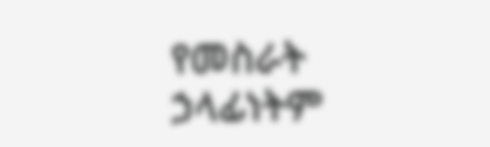የመስራት
ኃላፊነትም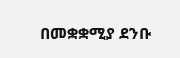በመቋቋሚያ ደንቡ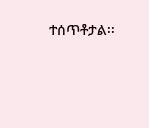ተሰጥቶታል፡፡